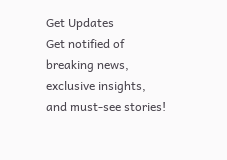Get Updates
Get notified of breaking news, exclusive insights, and must-see stories!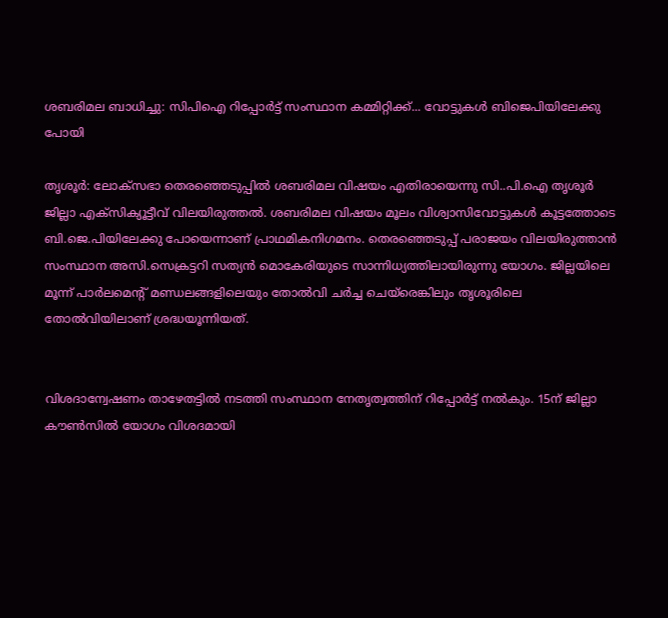ശബരിമല ബാധിച്ചു: സിപിഐ റിപ്പോര്‍ട്ട് സംസ്ഥാന കമ്മിറ്റിക്ക്... വോട്ടുകള്‍ ബിജെപിയിലേക്കു പോയി

തൃശൂര്‍: ലോക്‌സഭാ തെരഞ്ഞെടുപ്പില്‍ ശബരിമല വിഷയം എതിരായെന്നു സി..പി.ഐ തൃശൂര്‍ ജില്ലാ എക്‌സിക്യൂട്ടീവ് വിലയിരുത്തല്‍. ശബരിമല വിഷയം മൂലം വിശ്വാസിവോട്ടുകള്‍ കൂട്ടത്തോടെ ബി.ജെ.പിയിലേക്കു പോയെന്നാണ് പ്രാഥമികനിഗമനം. തെരഞ്ഞെടുപ്പ് പരാജയം വിലയിരുത്താന്‍ സംസ്ഥാന അസി.സെക്രട്ടറി സത്യന്‍ മൊകേരിയുടെ സാന്നിധ്യത്തിലായിരുന്നു യോഗം. ജില്ലയിലെ മൂന്ന് പാര്‍ലമെന്റ് മണ്ഡലങ്ങളിലെയും തോല്‍വി ചര്‍ച്ച ചെയ്‌രെങ്കിലും തൃശൂരിലെ തോല്‍വിയിലാണ് ശ്രദ്ധയൂന്നിയത്.


വിശദാന്വേഷണം താഴേതട്ടില്‍ നടത്തി സംസ്ഥാന നേതൃത്വത്തിന് റിപ്പോര്‍ട്ട് നല്‍കും. 15ന് ജില്ലാ കൗണ്‍സില്‍ യോഗം വിശദമായി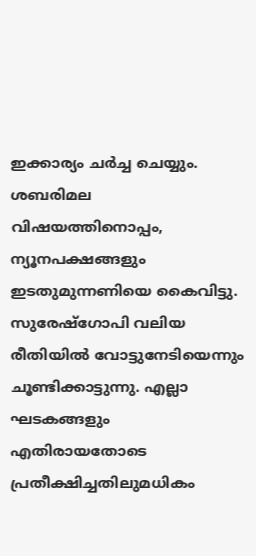ഇക്കാര്യം ചര്‍ച്ച ചെയ്യും. ശബരിമല വിഷയത്തിനൊപ്പം, ന്യൂനപക്ഷങ്ങളും ഇടതുമുന്നണിയെ കൈവിട്ടു. സുരേഷ്‌ഗോപി വലിയ രീതിയില്‍ വോട്ടുനേടിയെന്നും ചൂണ്ടിക്കാട്ടുന്നു. എല്ലാ ഘടകങ്ങളും എതിരായതോടെ പ്രതീക്ഷിച്ചതിലുമധികം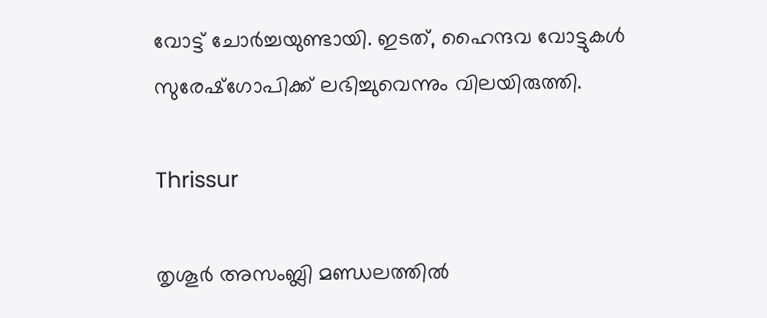വോട്ട് ചോര്‍ച്ചയുണ്ടായി. ഇടത്, ഹൈന്ദവ വോട്ടുകള്‍ സുരേഷ്‌ഗോപിക്ക് ലഭിച്ചുവെന്നും വിലയിരുത്തി.

Thrissur

തൃശൂര്‍ അസംബ്ലി മണ്ഡലത്തില്‍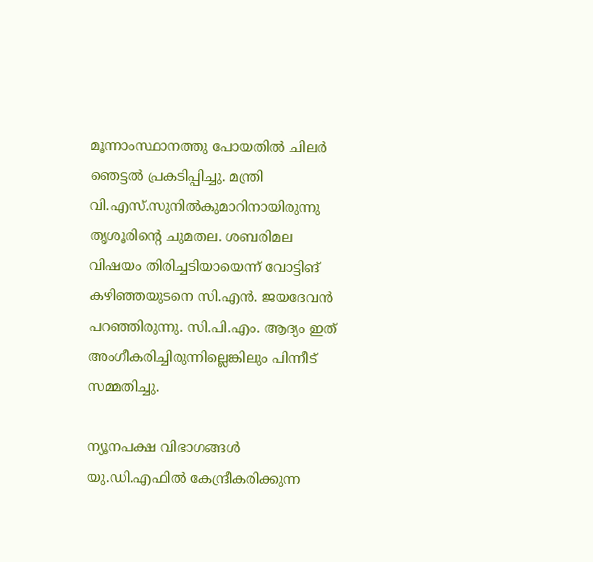മൂന്നാംസ്ഥാനത്തു പോയതില്‍ ചിലര്‍ ഞെട്ടല്‍ പ്രകടിപ്പിച്ചു. മന്ത്രി വി.എസ്.സുനില്‍കുമാറിനായിരുന്നു തൃശൂരിന്റെ ചുമതല. ശബരിമല വിഷയം തിരിച്ചടിയായെന്ന് വോട്ടിങ് കഴിഞ്ഞയുടനെ സി.എന്‍. ജയദേവന്‍ പറഞ്ഞിരുന്നു. സി.പി.എം. ആദ്യം ഇത് അംഗീകരിച്ചിരുന്നില്ലെങ്കിലും പിന്നീട് സമ്മതിച്ചു.

ന്യൂനപക്ഷ വിഭാഗങ്ങള്‍ യു.ഡി.എഫില്‍ കേന്ദ്രീകരിക്കുന്ന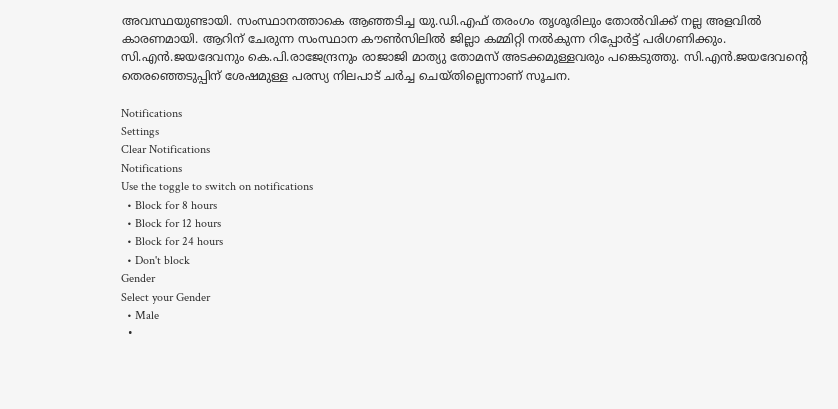അവസ്ഥയുണ്ടായി. സംസ്ഥാനത്താകെ ആഞ്ഞടിച്ച യു.ഡി.എഫ് തരംഗം തൃശൂരിലും തോല്‍വിക്ക് നല്ല അളവില്‍ കാരണമായി. ആറിന് ചേരുന്ന സംസ്ഥാന കൗണ്‍സിലില്‍ ജില്ലാ കമ്മിറ്റി നല്‍കുന്ന റിപ്പോര്‍ട്ട് പരിഗണിക്കും. സി.എന്‍.ജയദേവനും കെ.പി.രാജേന്ദ്രനും രാജാജി മാത്യു തോമസ് അടക്കമുള്ളവരും പങ്കെടുത്തു. സി.എന്‍.ജയദേവന്റെ തെരഞ്ഞെടുപ്പിന് ശേഷമുള്ള പരസ്യ നിലപാട് ചര്‍ച്ച ചെയ്തില്ലെന്നാണ് സൂചന.

Notifications
Settings
Clear Notifications
Notifications
Use the toggle to switch on notifications
  • Block for 8 hours
  • Block for 12 hours
  • Block for 24 hours
  • Don't block
Gender
Select your Gender
  • Male
  •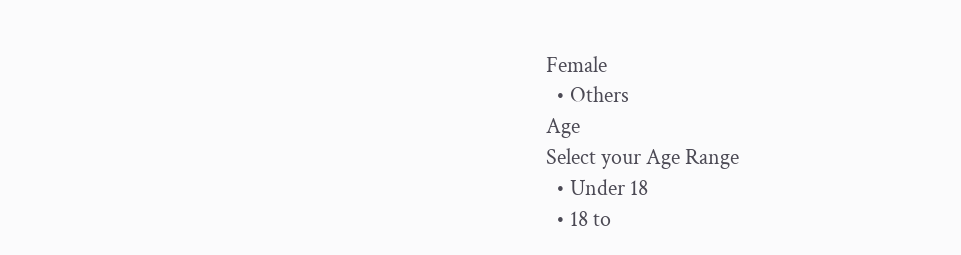Female
  • Others
Age
Select your Age Range
  • Under 18
  • 18 to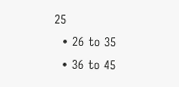25
  • 26 to 35
  • 36 to 45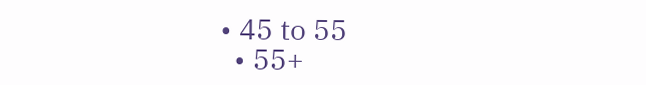• 45 to 55
  • 55+